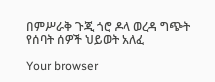በምሥራቅ ጉጂ ጎሮ ዶላ ወረዳ ግጭት የሰባት ሰዎች ህይወት አለፈ

Your browser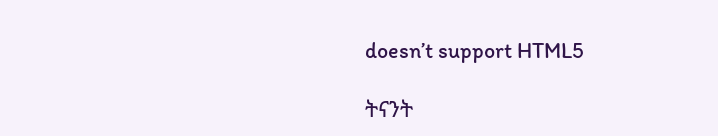doesn’t support HTML5

ትናንት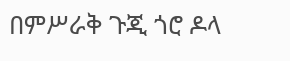በምሥራቅ ጉጂ ጎሮ ዶላ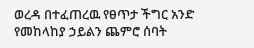ወረዳ በተፈጠረዉ የፀጥታ ችግር አንድ የመከላከያ ኃይልን ጨምሮ ሰባት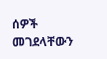ሰዎች መገደላቸውን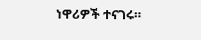ነዋሪዎች ተናገሩ።